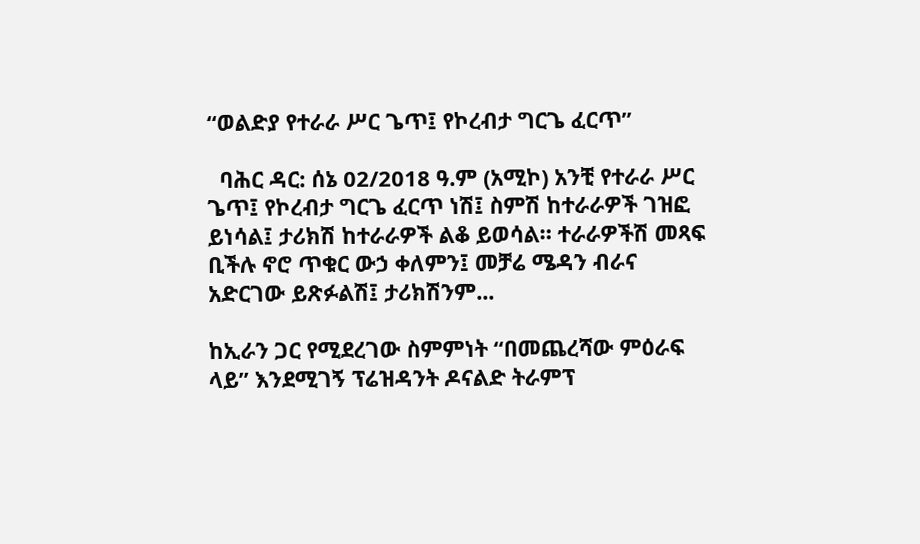“ወልድያ የተራራ ሥር ጌጥ፤ የኮረብታ ግርጌ ፈርጥ”

  ባሕር ዳር: ሰኔ 02/2018 ዓ.ም (አሚኮ) አንቺ የተራራ ሥር ጌጥ፤ የኮረብታ ግርጌ ፈርጥ ነሽ፤ ስምሽ ከተራራዎች ገዝፎ ይነሳል፤ ታሪክሽ ከተራራዎች ልቆ ይወሳል። ተራራዎችሽ መጻፍ ቢችሉ ኖሮ ጥቁር ውኃ ቀለምን፤ መቻሬ ሜዳን ብራና አድርገው ይጽፉልሽ፤ ታሪክሽንም...

ከኢራን ጋር የሚደረገው ስምምነት “በመጨረሻው ምዕራፍ ላይ” እንደሚገኝ ፕሬዝዳንት ዶናልድ ትራምፕ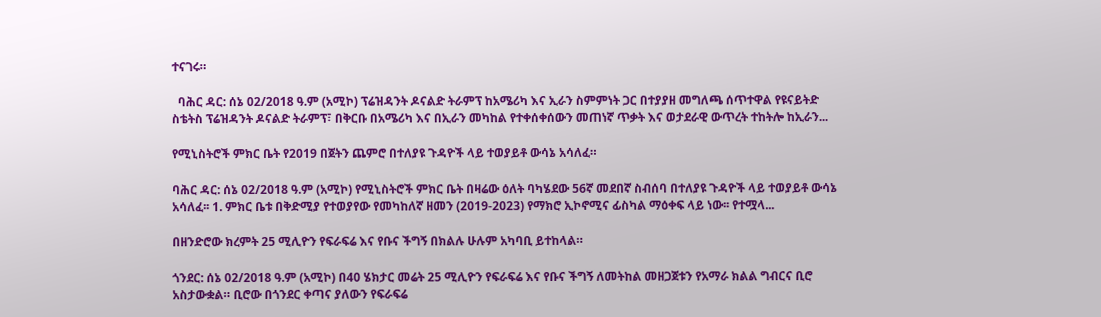ተናገሩ።

  ባሕር ዳር: ሰኔ 02/2018 ዓ.ም (አሚኮ) ፕሬዝዳንት ዶናልድ ትራምፕ ከአሜሪካ እና ኢራን ስምምነት ጋር በተያያዘ መግለጫ ሰጥተዋል የዩናይትድ ስቴትስ ፕሬዝዳንት ዶናልድ ትራምፕ፣ በቅርቡ በአሜሪካ እና በኢራን መካከል የተቀሰቀሰውን መጠነኛ ጥቃት እና ወታደራዊ ውጥረት ተከትሎ ከኢራን...

የሚኒስትሮች ምክር ቤት የ2019 በጀትን ጨምሮ በተለያዩ ጉዳዮች ላይ ተወያይቶ ውሳኔ አሳለፈ።

ባሕር ዳር: ሰኔ 02/2018 ዓ.ም (አሚኮ) የሚኒስትሮች ምክር ቤት በዛሬው ዕለት ባካሄደው 56ኛ መደበኛ ስብሰባ በተለያዩ ጉዳዮች ላይ ተወያይቶ ውሳኔ አሳለፈ፡፡ 1. ምክር ቤቱ በቅድሚያ የተወያየው የመካከለኛ ዘመን (2019-2023) የማክሮ ኢኮኖሚና ፊስካል ማዕቀፍ ላይ ነው፡፡ የተሟላ...

በዘንድሮው ክረምት 25 ሚሊዮን የፍራፍሬ እና የቡና ችግኝ በክልሉ ሁሉም አካባቢ ይተከላል።

ጎንደር: ሰኔ 02/2018 ዓ.ም (አሚኮ) በ40 ሄክታር መሬት 25 ሚሊዮን የፍራፍሬ እና የቡና ችግኝ ለመትከል መዘጋጀቱን የአማራ ክልል ግብርና ቢሮ አስታውቋል። ቢሮው በጎንደር ቀጣና ያለውን የፍራፍሬ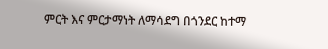ምርት እና ምርታማነት ለማሳደግ በጎንደር ከተማ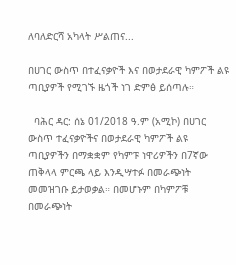ለባለድርሻ አካላት ሥልጠና...

በሀገር ውስጥ በተፈናቃዮች እና በወታደራዊ ካምፖች ልዩ ጣቢያዎች የሚገኙ ዜጎች ነገ ድምፅ ይሰጣሉ።

  ባሕር ዳር: ሰኔ 01/2018 ዓ.ም (አሚኮ) በሀገር ውስጥ ተፈናቃዮችና በወታደራዊ ካምፖች ልዩ ጣቢያዎችን በማቋቋም የካምፑ ነዋሪዎችን በ7ኛው ጠቅላላ ምርጫ ላይ እንዲሣተፉ በመራጭነት መመዝገቡ ይታወቃል። በመሆኑም በካምፖቹ በመራጭነት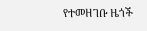የተመዘገቡ ዜጎች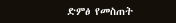ድምፅ የመስጠት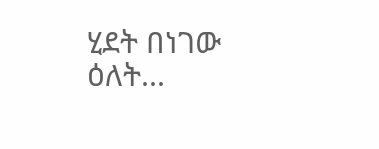ሂደት በነገው ዕለት...